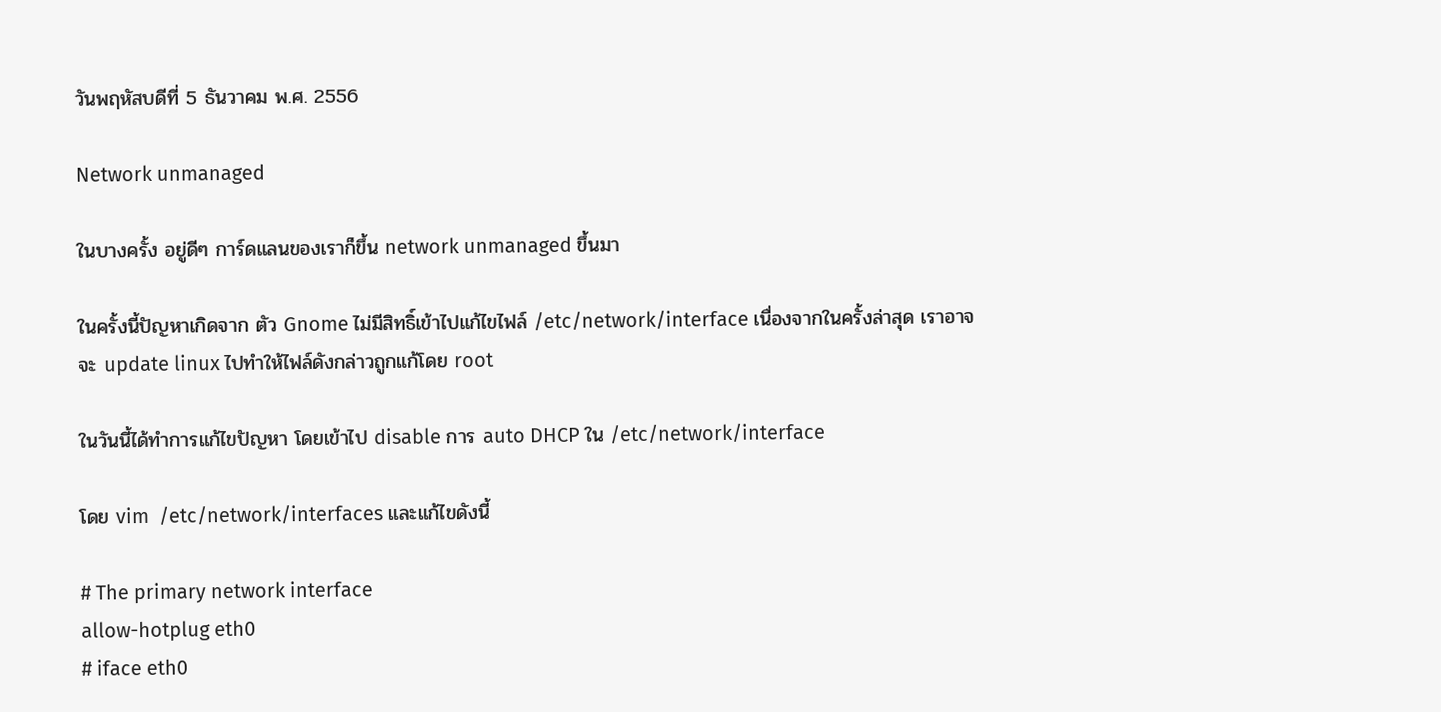วันพฤหัสบดีที่ 5 ธันวาคม พ.ศ. 2556

Network unmanaged

ในบางครั้ง อยู่ดีๆ การ์ดแลนของเราก็ขึ้น network unmanaged ขึ้นมา

ในครั้งนี้ปัญหาเกิดจาก ตัว Gnome ไม่มีสิทธิ์เข้าไปแก้ไขไฟล์ /etc/network/interface เนื่องจากในครั้งล่าสุด เราอาจจะ update linux ไปทำให้ไฟล์ดังกล่าวถูกแก้โดย root

ในวันนี้ได้ทำการแก้ไขปัญหา โดยเข้าไป disable การ auto DHCP ใน /etc/network/interface

โดย vim  /etc/network/interfaces และแก้ไขดังนี้

# The primary network interface
allow-hotplug eth0
# iface eth0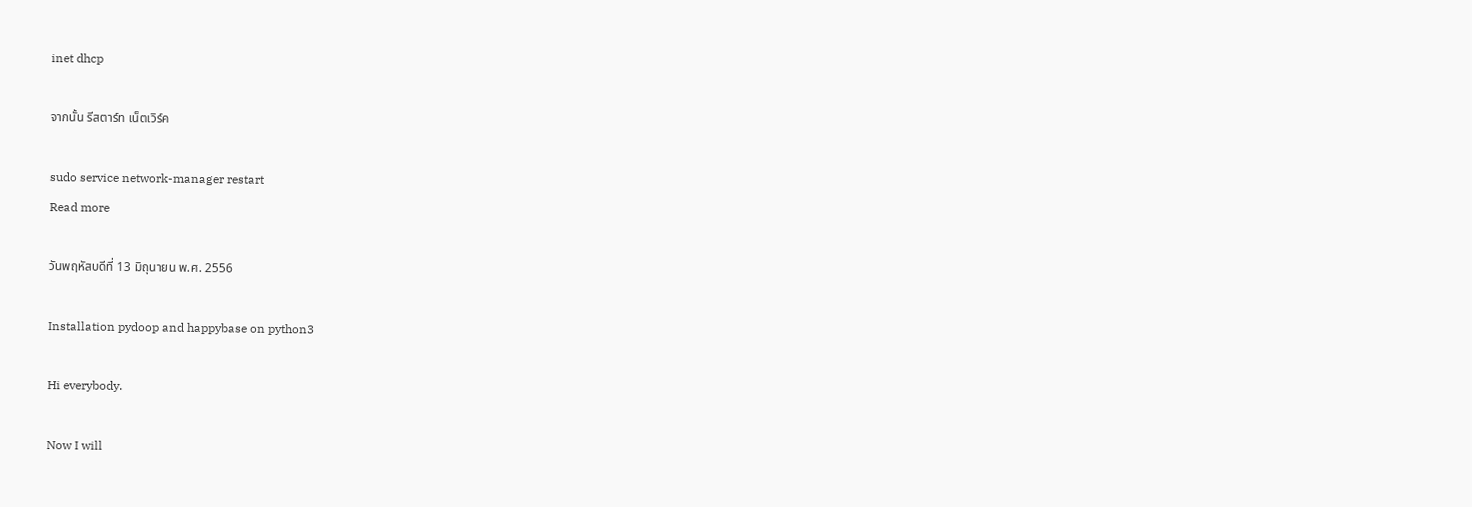inet dhcp

จากนั้น รีสตาร์ท เน็ตเวิร์ค

sudo service network-manager restart
Read more

วันพฤหัสบดีที่ 13 มิถุนายน พ.ศ. 2556

Installation pydoop and happybase on python3

Hi everybody.

Now I will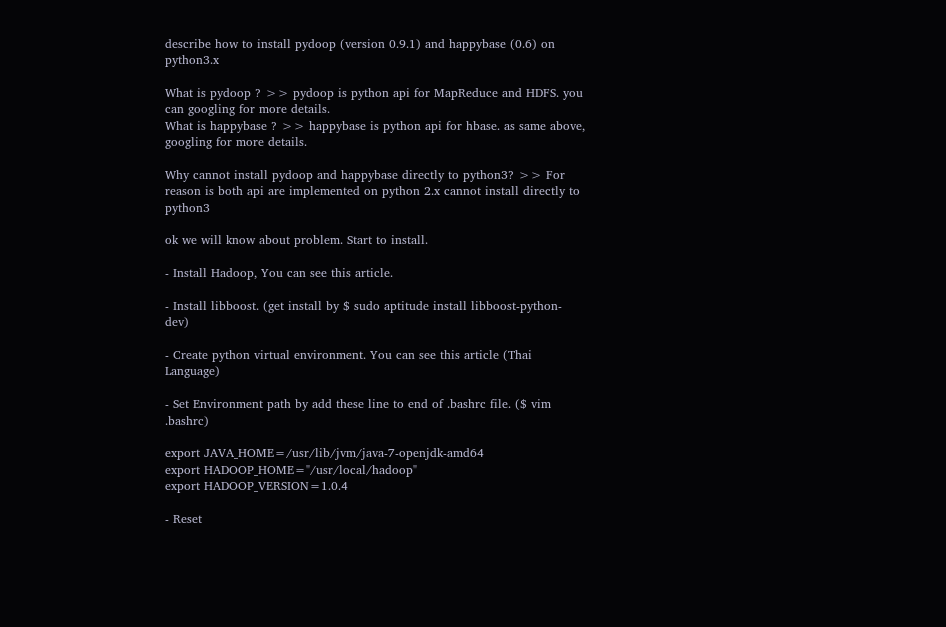describe how to install pydoop (version 0.9.1) and happybase (0.6) on python3.x

What is pydoop ? >> pydoop is python api for MapReduce and HDFS. you can googling for more details.
What is happybase ? >> happybase is python api for hbase. as same above, googling for more details.

Why cannot install pydoop and happybase directly to python3? >> For reason is both api are implemented on python 2.x cannot install directly to python3

ok we will know about problem. Start to install.

- Install Hadoop, You can see this article.

- Install libboost. (get install by $ sudo aptitude install libboost-python-dev)

- Create python virtual environment. You can see this article (Thai Language)

- Set Environment path by add these line to end of .bashrc file. ($ vim .bashrc)

export JAVA_HOME=/usr/lib/jvm/java-7-openjdk-amd64
export HADOOP_HOME="/usr/local/hadoop"
export HADOOP_VERSION=1.0.4

- Reset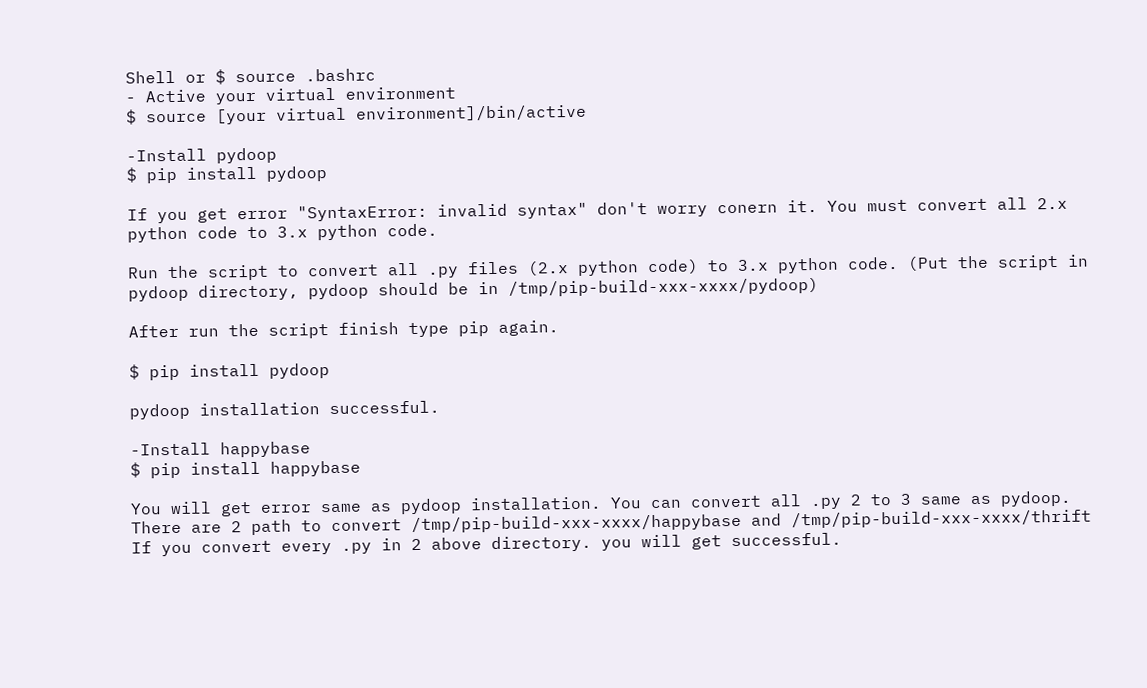Shell or $ source .bashrc
- Active your virtual environment
$ source [your virtual environment]/bin/active

-Install pydoop
$ pip install pydoop

If you get error "SyntaxError: invalid syntax" don't worry conern it. You must convert all 2.x python code to 3.x python code.

Run the script to convert all .py files (2.x python code) to 3.x python code. (Put the script in pydoop directory, pydoop should be in /tmp/pip-build-xxx-xxxx/pydoop)

After run the script finish type pip again.

$ pip install pydoop

pydoop installation successful.

-Install happybase
$ pip install happybase

You will get error same as pydoop installation. You can convert all .py 2 to 3 same as pydoop.
There are 2 path to convert /tmp/pip-build-xxx-xxxx/happybase and /tmp/pip-build-xxx-xxxx/thrift
If you convert every .py in 2 above directory. you will get successful.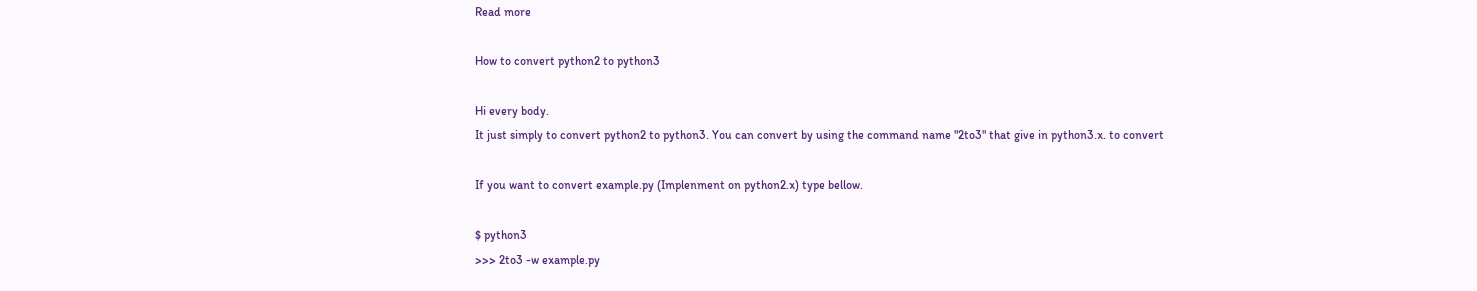Read more

How to convert python2 to python3

Hi every body.
It just simply to convert python2 to python3. You can convert by using the command name "2to3" that give in python3.x. to convert

If you want to convert example.py (Implenment on python2.x) type bellow.

$ python3
>>> 2to3 -w example.py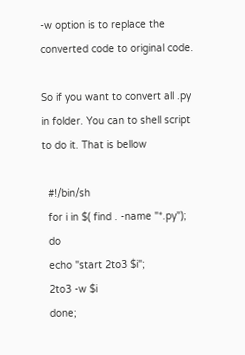-w option is to replace the converted code to original code.

So if you want to convert all .py in folder. You can to shell script to do it. That is bellow

  #!/bin/sh
  for i in $( find . -name "*.py");
  do
  echo "start 2to3 $i";
  2to3 -w $i
  done;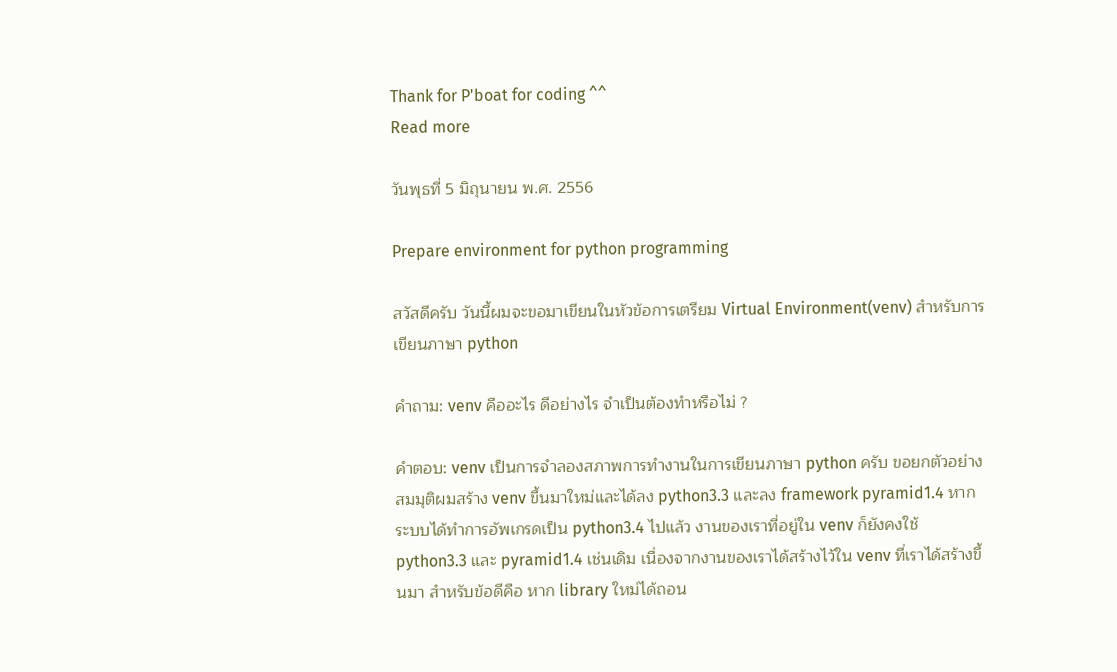Thank for P'boat for coding ^^
Read more

วันพุธที่ 5 มิถุนายน พ.ศ. 2556

Prepare environment for python programming

สวัสดีครับ วันนี้ผมจะขอมาเขียนในหัวข้อการเตรียม Virtual Environment(venv) สำหรับการเขียนภาษา python

คำถาม: venv คืออะไร ดีอย่างไร จำเป็นต้องทำหรือไม่ ?

คำตอบ: venv เป็นการจำลองสภาพการทำงานในการเขียนภาษา python ครับ ขอยกตัวอย่าง สมมุติผมสร้าง venv ขึ้นมาใหม่และได้ลง python3.3 และลง framework pyramid1.4 หากระบบได้ทำการอัพเกรดเป็น python3.4 ไปแล้ว งานของเราที่อยู่ใน venv ก็ยังคงใช้ python3.3 และ pyramid1.4 เช่นเดิม เนื่องจากงานของเราได้สร้างไว้ใน venv ที่เราได้สร้างขึ้นมา สำหรับข้อดีคือ หาก library ใหม่ได้ถอน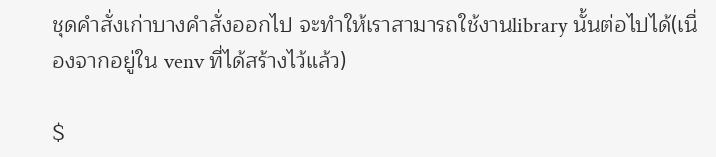ชุดคำสั่งเก่าบางคำสั่งออกไป จะทำให้เราสามารถใช้งานlibrary นั้นต่อไปได้(เนื่องจากอยู่ใน venv ที่ได้สร้างไว้แล้ว)

$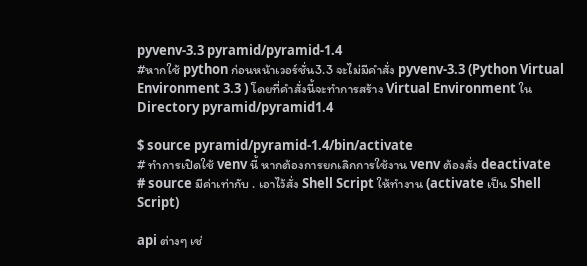pyvenv-3.3 pyramid/pyramid-1.4
#หากใช้ python ก่อนหน้าเวอร์ชั่น3.3 จะไม่มีคำสั่ง pyvenv-3.3 (Python Virtual Environment 3.3 ) โดยที่คำสั่งนี้จะทำการสร้าง Virtual Environment ใน Directory pyramid/pyramid1.4

$ source pyramid/pyramid-1.4/bin/activate
# ทำการเปิดใช้ venv นี้ หากต้องการยกเลิกการใช้งาน venv ต้องสั่ง deactivate
# source มีค่าเท่ากับ . เอาไว้สั่ง Shell Script ให้ทำงาน (activate เป็น Shell Script)

api ต่างๆ เช่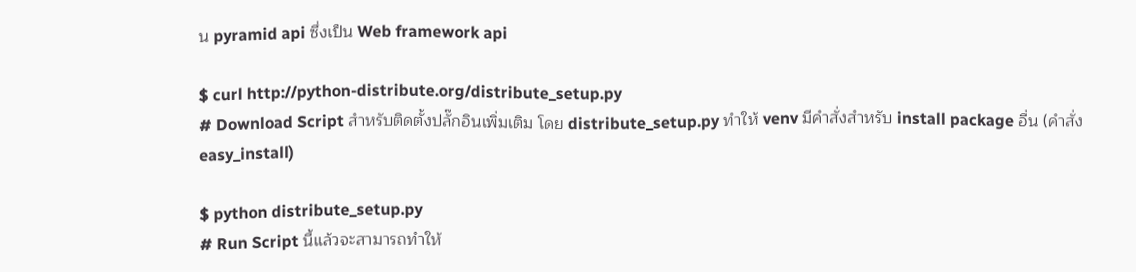น pyramid api ซึ่งเป็น Web framework api

$ curl http://python-distribute.org/distribute_setup.py
# Download Script สำหรับติดตั้งปลั๊กอินเพิ่มเติม โดย distribute_setup.py ทำให้ venv มีคำสั่งสำหรับ install package อื่น (คำสั่ง easy_install)

$ python distribute_setup.py
# Run Script นี้แล้วจะสามารถทำให้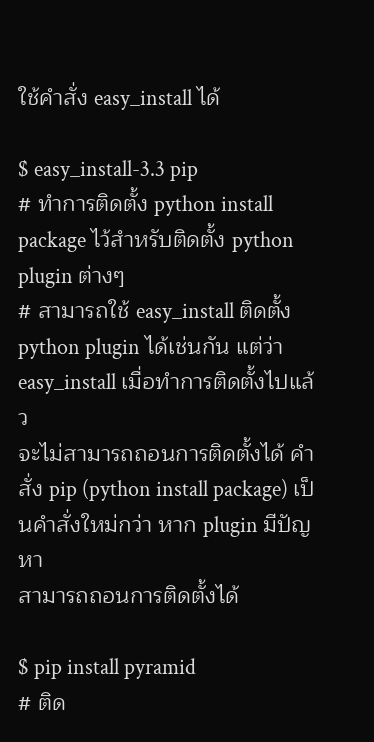ใช้คำสั่ง easy_install ได้

$ easy_install-3.3 pip
# ทำการติดตั้ง python install package ไว้สำหรับติดตั้ง python plugin ต่างๆ
# สามารถใช้ easy_install ติดตั้ง python plugin ได้เช่นกัน แต่ว่า easy_install เมื่อทำการติดตั้งไปแล้ว
จะไม่สามารถถอนการติดตั้งได้ คำสั่ง pip (python install package) เป็นคำสั่งใหม่กว่า หาก plugin มีปัญหา
สามารถถอนการติดตั้งได้

$ pip install pyramid
# ติด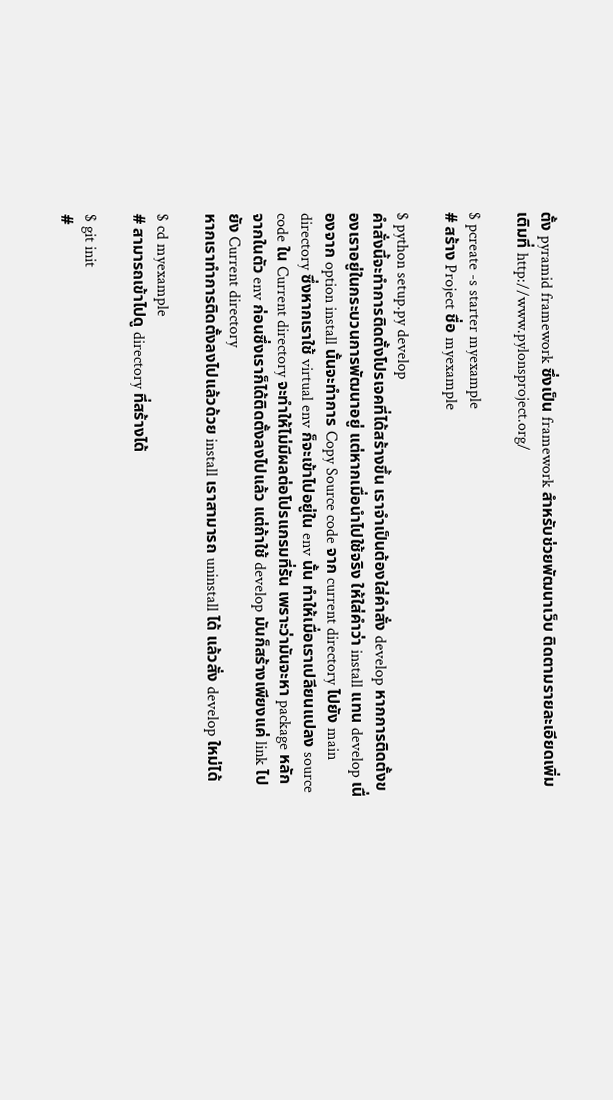ตั้ง pyramid framework ซึ่งเป็น framework สำหรับช่วยพัฒนาเว็บ ติดตามรายละเอียดเพิ่มเติมที่ http://www.pylonsproject.org/

$ pcreate -s starter myexample
# สร้าง Project ชื่อ myexample

$ python setup.py develop
คำสั่งนี้จะทำการติดตั้งโปรเจคที่ได้สร้างขึ้น เราจำเป็นต้องใส่คำสั่ง develop หากการติดตั้งของเราอยู่ในกระบวนการพัฒนาอยู่ แต่หากเมื่อนำไปใช้จริง ให้ใส่คำว่า install แทน develop เนื่องจาก option install นั้นจะทำการ Copy Source code จาก current directory ไปยัง main directory ซึ่งหากเราใช้ virtual env ก็จะเข้าไปอยู่ใน env นั้น ทำให้เมื่อเราเปลียนแปลง source code ใน Current directory จะทำให้ไม่มีผลต่อโปรแกรมที่รัน เพราะว่ามันจะหา package หลักจากในตัว env ก่อนซึ่งเราก็ได้ติดตั้งลงไปแล้ว แต่ถ้าใช้ develop มันก็สร้างเพียงแค่ link ไปยัง Current directory
หากเราทำการติดตั้งลงไปแล้วด้วย install เราสามารถ uninstall ได้ แล้วสั่ง develop ใหม่ได้

$ cd myexample
# สามารถเข้าไปดู directory ที่สร้างได้

$ git init
#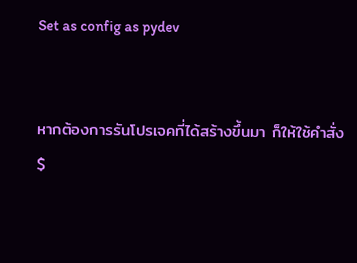Set as config as pydev


หากต้องการรันโปรเจคที่ได้สร้างขึ้นมา ก็ให้ใช้คำสั่ง
$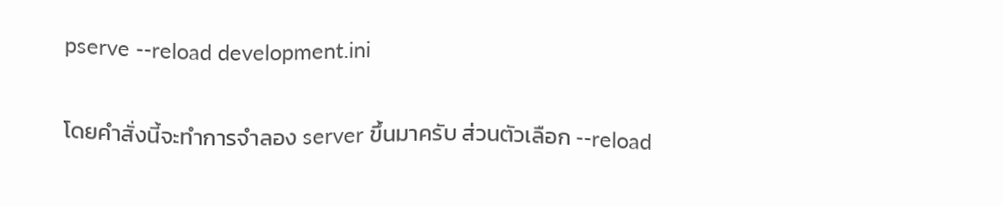pserve --reload development.ini

โดยคำสั่งนี้จะทำการจำลอง server ขึ้นมาครับ ส่วนตัวเลือก --reload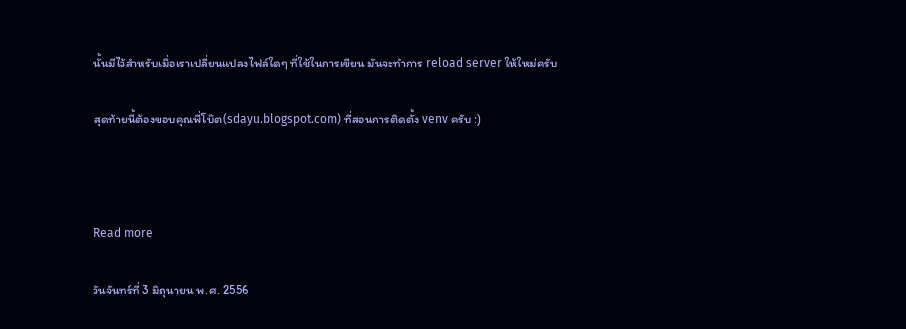นั้นมีไว้สำหรับเมื่อเราเปลี่ยนแปลงไฟล์ใดๆ ที่ใช้ในการเขียน มันจะทำการ reload server ให้ใหม่ครับ

สุดท้ายนี้ต้องขอบคุณพี่โบ๊ต(sdayu.blogspot.com) ที่สอนการติดตั้ง venv ครับ :)



Read more

วันจันทร์ที่ 3 มิถุนายน พ.ศ. 2556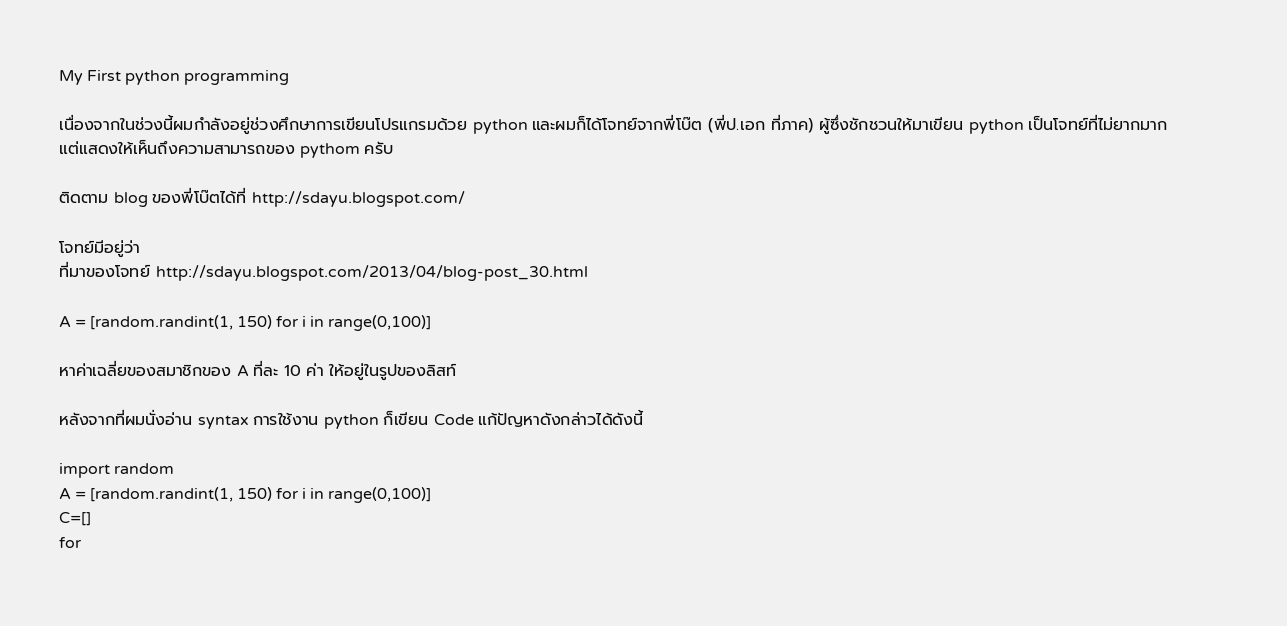My First python programming

เนื่องจากในช่วงนี้ผมกำลังอยู่ช่วงศึกษาการเขียนโปรแกรมด้วย python และผมก็ได้โจทย์จากพี่โบ๊ต (พี่ป.เอก ที่ภาค) ผู้ซึ่งชักชวนให้มาเขียน python เป็นโจทย์ที่ไม่ยากมาก แต่แสดงให้เห็นถึงความสามารถของ pythom ครับ

ติดตาม blog ของพี่โบ๊ตได้ที่ http://sdayu.blogspot.com/

โจทย์มีอยู่ว่า
ที่มาของโจทย์ http://sdayu.blogspot.com/2013/04/blog-post_30.html

A = [random.randint(1, 150) for i in range(0,100)]

หาค่าเฉลี่ยของสมาชิกของ A ที่ละ 10 ค่า ให้อยู่ในรูปของลิสท์

หลังจากที่ผมนั่งอ่าน syntax การใช้งาน python ก็เขียน Code แก้ปัญหาดังกล่าวได้ดังนี้

import random
A = [random.randint(1, 150) for i in range(0,100)]
C=[]
for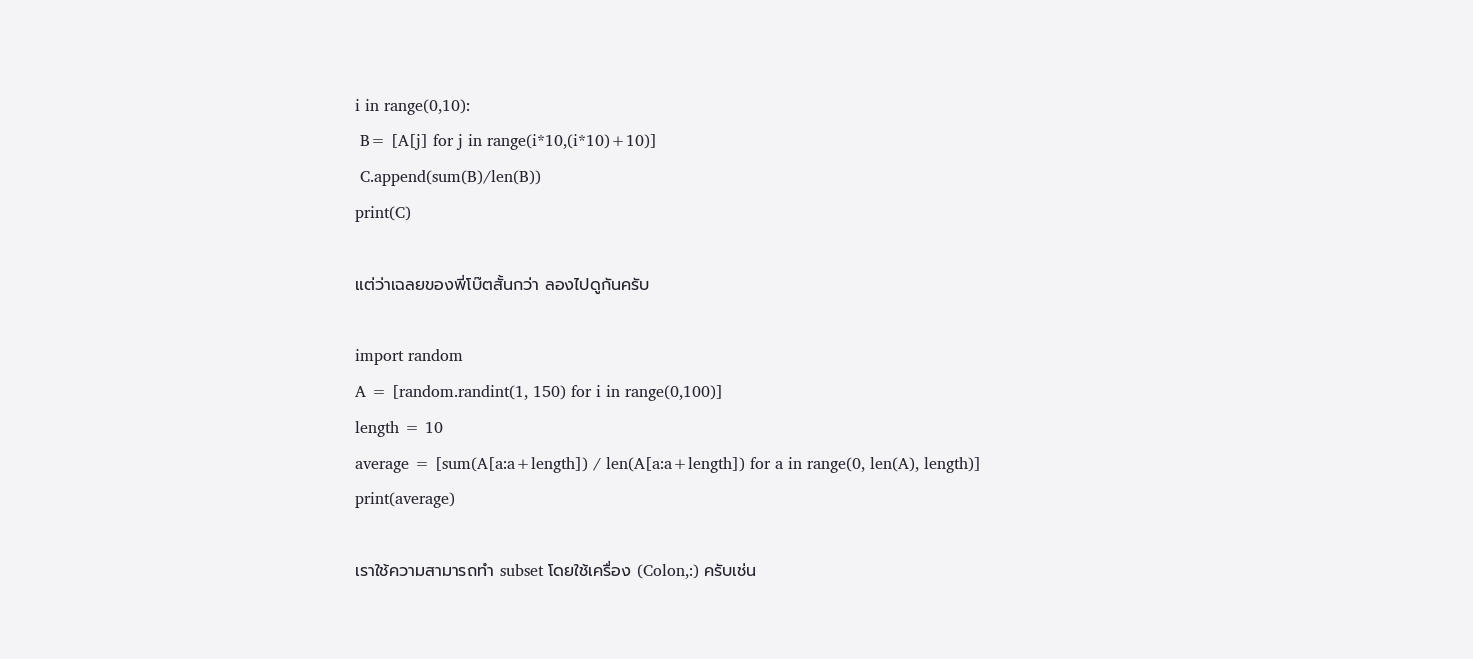i in range(0,10):
 B= [A[j] for j in range(i*10,(i*10)+10)]
 C.append(sum(B)/len(B))
print(C)

แต่ว่าเฉลยของพี่โบ๊ตสั้นกว่า ลองไปดูกันครับ

import random
A = [random.randint(1, 150) for i in range(0,100)]
length = 10
average = [sum(A[a:a+length]) / len(A[a:a+length]) for a in range(0, len(A), length)]
print(average)

เราใช้ความสามารถทำ subset โดยใช้เครื่อง (Colon,:) ครับเช่น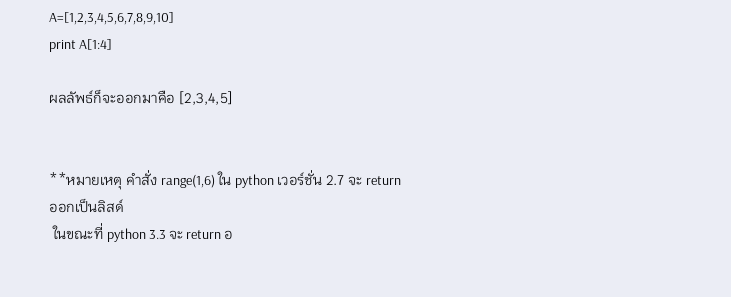A=[1,2,3,4,5,6,7,8,9,10]
print A[1:4]

ผลลัพธ์ก็จะออกมาคือ [2,3,4,5]


**หมายเหตุ คำสั่ง range(1,6) ใน python เวอร์ชั่น 2.7 จะ return ออกเป็นลิสด์
 ในขณะที่ python 3.3 จะ return อ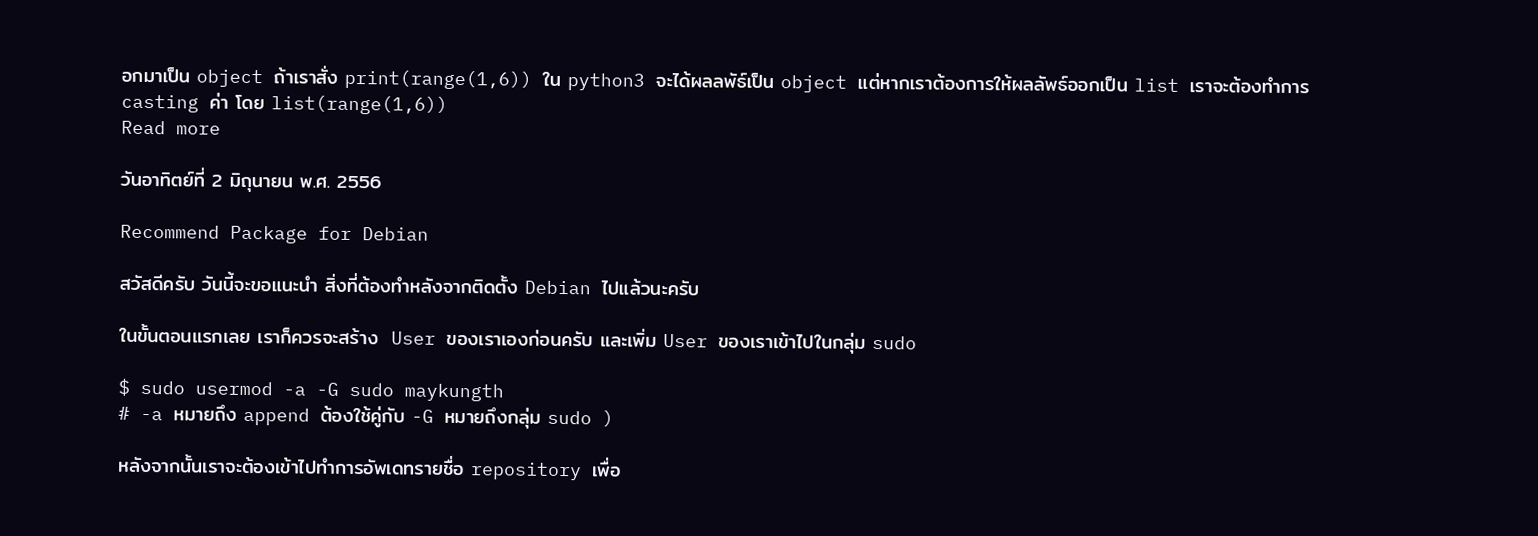อกมาเป็น object ถ้าเราสั่ง print(range(1,6)) ใน python3 จะได้ผลลพัธ์เป็น object แต่หากเราต้องการให้ผลลัพธ์ออกเป็น list เราจะต้องทำการ casting ค่า โดย list(range(1,6))
Read more

วันอาทิตย์ที่ 2 มิถุนายน พ.ศ. 2556

Recommend Package for Debian

สวัสดีครับ วันนี้จะขอแนะนำ สิ่งที่ต้องทำหลังจากติดตั้ง Debian ไปแล้วนะครับ

ในขั้นตอนแรกเลย เราก็ควรจะสร้าง  User ของเราเองก่อนครับ และเพิ่ม User ของเราเข้าไปในกลุ่ม sudo

$ sudo usermod -a -G sudo maykungth
# -a หมายถึง append ต้องใช้คู่กับ -G หมายถึงกลุ่ม sudo )

หลังจากนั้นเราจะต้องเข้าไปทำการอัพเดทรายชื่อ repository เพื่อ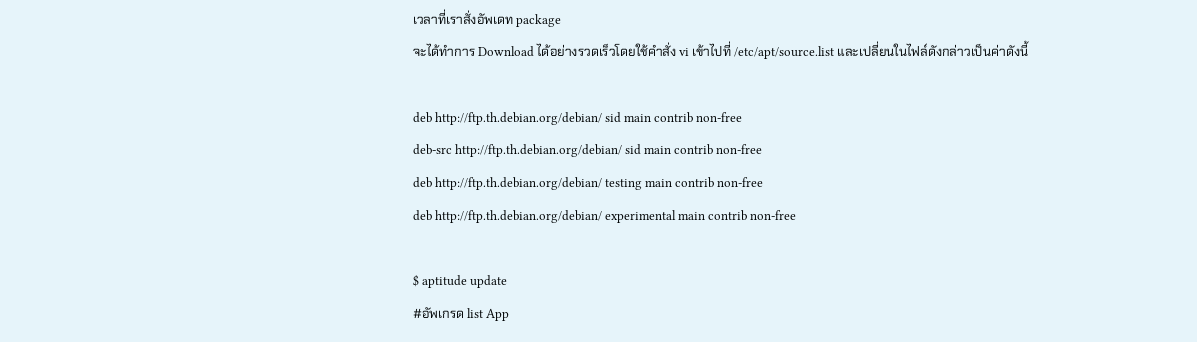เวลาที่เราสั่งอัพเดท package
จะได้ทำการ Download ได้อย่างรวดเร็วโดยใช้คำสั่ง vi เข้าไปที่ /etc/apt/source.list และเปลี่ยนในไฟล์ดังกล่าวเป็นค่าดังนี้

deb http://ftp.th.debian.org/debian/ sid main contrib non-free
deb-src http://ftp.th.debian.org/debian/ sid main contrib non-free
deb http://ftp.th.debian.org/debian/ testing main contrib non-free
deb http://ftp.th.debian.org/debian/ experimental main contrib non-free

$ aptitude update
#อัพเกรด list App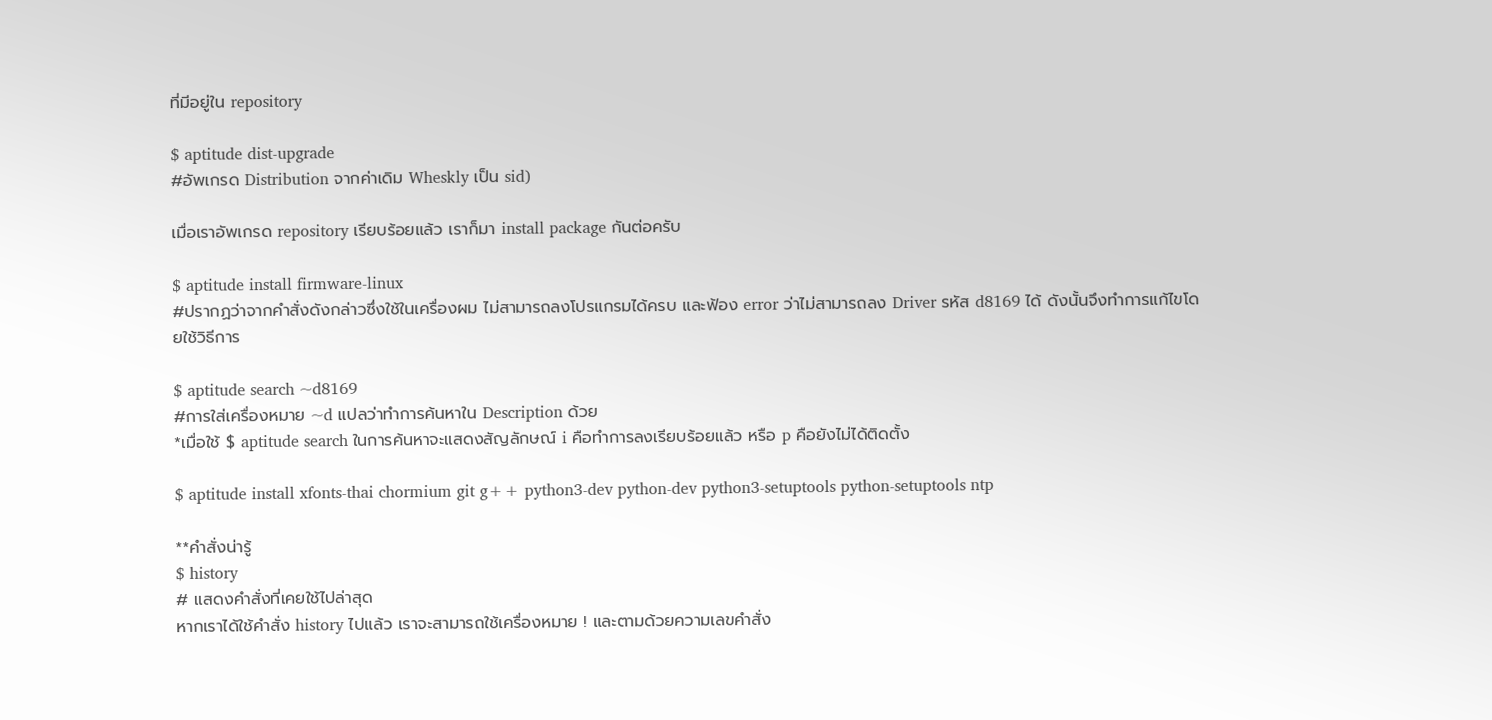ที่มีอยู่ใน repository

$ aptitude dist-upgrade
#อัพเกรด Distribution จากค่าเดิม Wheskly เป็น sid)

เมื่อเราอัพเกรด repository เรียบร้อยแล้ว เราก็มา install package กันต่อครับ

$ aptitude install firmware-linux
#ปรากฏว่าจากคำสั่งดังกล่าวซึ่งใช้ในเครื่องผม ไม่สามารถลงโปรแกรมได้ครบ และฟ้อง error ว่าไม่สามารถลง Driver รหัส d8169 ได้ ดังนั้นจึงทำการแก้ไขโดยใช้วิธีการ

$ aptitude search ~d8169
#การใส่เครื่องหมาย ~d แปลว่าทำการค้นหาใน Description ด้วย
*เมื่อใช้ $ aptitude search ในการค้นหาจะแสดงสัญลักษณ์ i คือทำการลงเรียบร้อยแล้ว หรือ p คือยังไม่ได้ติดตั้ง

$ aptitude install xfonts-thai chormium git g++ python3-dev python-dev python3-setuptools python-setuptools ntp

**คำสั่งน่ารู้
$ history
# แสดงคำสั่งที่เคยใช้ไปล่าสุด
หากเราได้ใช้คำสั่ง history ไปแล้ว เราจะสามารถใช้เครื่องหมาย ! และตามด้วยความเลขคำสั่ง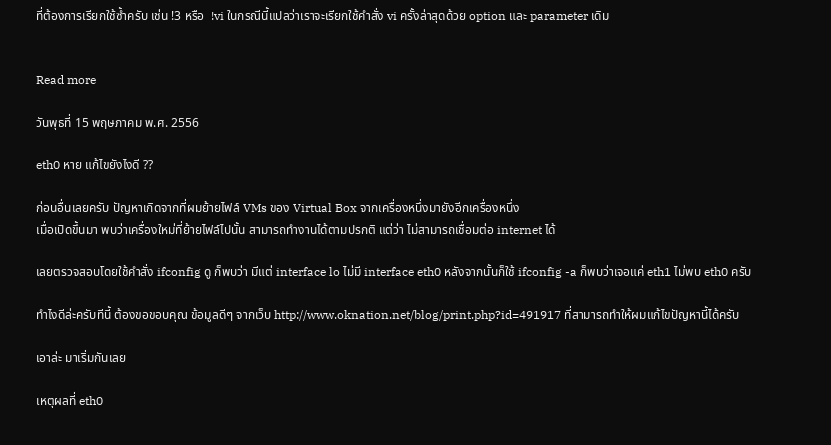ที่ต้องการเรียกใช้ซ้ำครับ เช่น !3 หรือ  !vi ในกรณีนี้แปลว่าเราจะเรียกใช้คำสั่ง vi ครั้งล่าสุดด้วย option และ parameter เดิม


Read more

วันพุธที่ 15 พฤษภาคม พ.ศ. 2556

eth0 หาย แก้ไขยังไงดี ??

ก่อนอื่นเลยครับ ปัญหาเกิดจากที่ผมย้ายไฟล์ VMs ของ Virtual Box จากเครื่องหนึ่งมายังอีกเครื่องหนึ่ง
เมื่อเปิดขึ้นมา พบว่าเครื่องใหม่ที่ย้ายไฟล์ไปนั้น สามารถทำงานได้ตามปรกติ แต่ว่า ไม่สามารถเชื่อมต่อ internet ได้

เลยตรวจสอบโดยใช้คำสั่ง ifconfig ดู ก็พบว่า มีแต่ interface lo ไม่มี interface eth0 หลังจากนั้นก็ใช้ ifconfig -a ก็พบว่าเจอแค่ eth1 ไม่พบ eth0 ครับ

ทำไงดีล่ะครับทีนี้ ต้องขอขอบคุณ ข้อมูลดีๆ จากเว็บ http://www.oknation.net/blog/print.php?id=491917 ที่สามารถทำให้ผมแก้ไขปัญหานี้ได้ครับ

เอาล่ะ มาเริ่มกันเลย

เหตุผลที่ eth0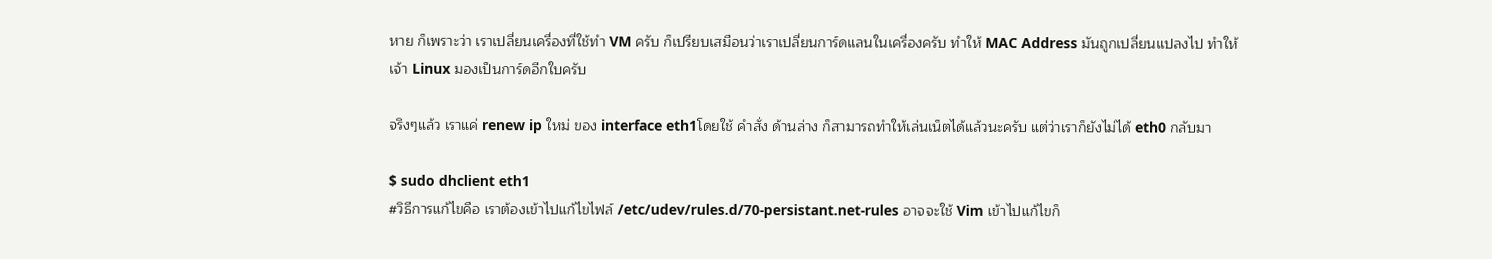หาย ก็เพราะว่า เราเปลี่ยนเครื่องที่ใช้ทำ VM ครับ ก็เปรียบเสมือนว่าเราเปลี่ยนการ์ดแลนในเครื่องครับ ทำให้ MAC Address มันถูกเปลี่ยนแปลงไป ทำให้เจ้า Linux มองเป็นการ์ดอีกใบครับ

จริงๆแล้ว เราแค่ renew ip ใหม่ ของ interface eth1โดยใช้ คำสั่ง ด้านล่าง ก็สามารถทำให้เล่นเน็ตได้แล้วนะครับ แต่ว่าเราก็ยังไม่ได้ eth0 กลับมา

$ sudo dhclient eth1
#วิธีการแก้ไขคือ เราต้องเข้าไปแก้ไขไฟล์ /etc/udev/rules.d/70-persistant.net-rules อาจจะใช้ Vim เข้าไปแก้ไขก็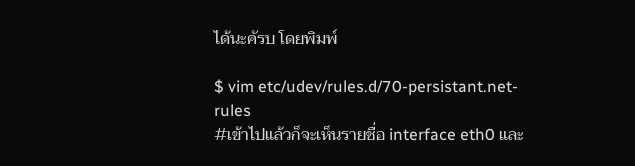ได้นะคัรบ โดยพิมพ์

$ vim etc/udev/rules.d/70-persistant.net-rules
#เข้าไปแล้วก็จะเห็นรายชื่อ interface eth0 และ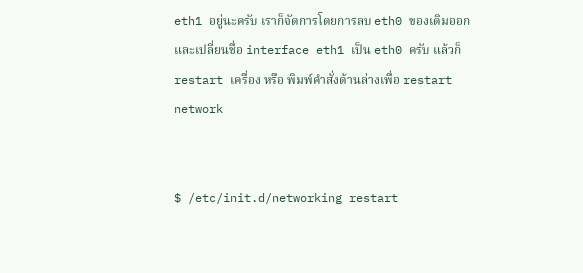eth1 อยู่นะครับ เราก็จัดการโดยการลบ eth0 ของเดิมออก และเปลี่ยนชื่อ interface eth1 เป็น eth0 ครับ แล้วก็ restart เครื่อง หรือ พิมพ์คำสั่งด้านล่างเพื่อ restart network


$ /etc/init.d/networking restart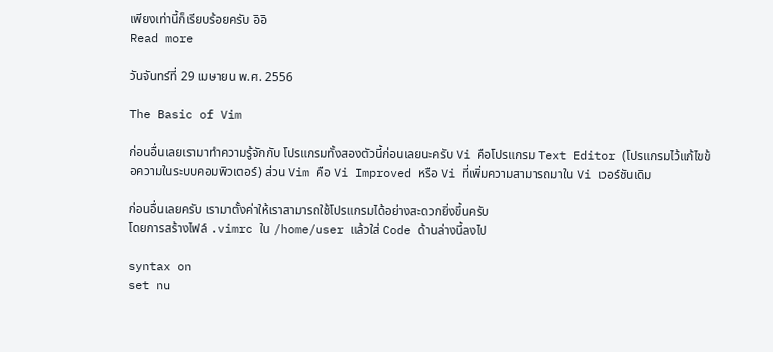เพียงเท่านี้ก็เรียบร้อยครับ อิอิ
Read more

วันจันทร์ที่ 29 เมษายน พ.ศ. 2556

The Basic of Vim

ก่อนอื่นเลยเรามาทำความรู้จักกับ โปรแกรมทั้งสองตัวนี้ก่อนเลยนะครับ Vi คือโปรแกรม Text Editor (โปรแกรมไว้แก้ไขข้อความในระบบคอมพิวเตอร์) ส่วน Vim คือ Vi Improved หรือ Vi ที่เพิ่มความสามารถมาใน Vi เวอร์ชันเดิม

ก่อนอื่นเลยครับ เรามาตั้งค่าให้เราสามารถใช้โปรแกรมได้อย่างสะดวกยิ่งขึ้นครับ
โดยการสร้างไฟล์ .vimrc ใน /home/user แล้วใส่ Code ด้านล่างนี้ลงไป

syntax on
set nu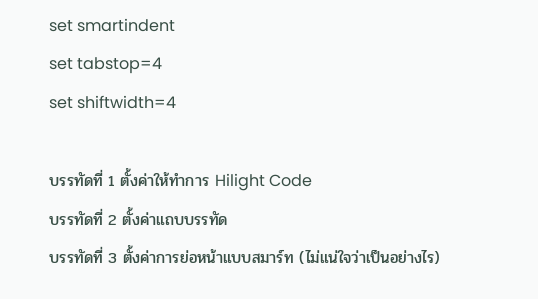set smartindent
set tabstop=4
set shiftwidth=4

บรรทัดที่ 1 ตั้งค่าให้ทำการ Hilight Code
บรรทัดที่ 2 ตั้งค่าแถบบรรทัด
บรรทัดที่ 3 ตั้งค่าการย่อหน้าแบบสมาร์ท (ไม่แน่ใจว่าเป็นอย่างไร)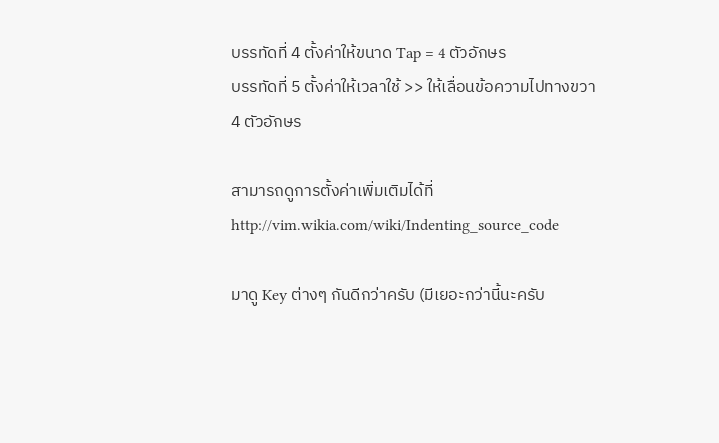บรรทัดที่ 4 ตั้งค่าให้ขนาด Tap = 4 ตัวอักษร
บรรทัดที่ 5 ตั้งค่าให้เวลาใช้ >> ให้เลื่อนข้อความไปทางขวา 4 ตัวอักษร

สามารถดูการตั้งค่าเพิ่มเติมได้ที่
http://vim.wikia.com/wiki/Indenting_source_code

มาดู Key ต่างๆ กันดีกว่าครับ (มีเยอะกว่านี้นะครับ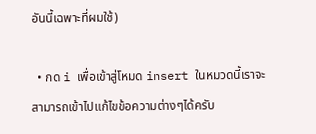อันนี้เฉพาะที่ผมใช้)

  • กด i เพื่อเข้าสู่โหมด insert ในหมวดนี้เราจะสามารถเข้าไปแก้ไขข้อความต่างๆได้ครับ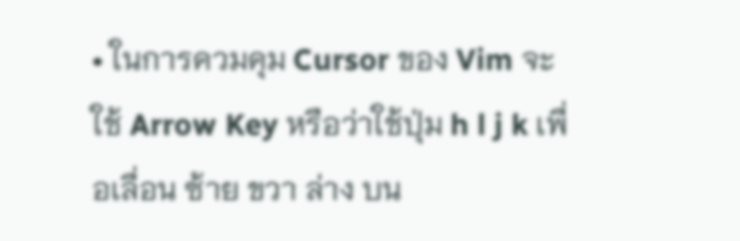• ในการควมคุม Cursor ของ Vim จะใช้ Arrow Key หรือว่าใช้ปุ่ม h l j k เพื่อเลื่อน ซ้าย ขวา ล่าง บน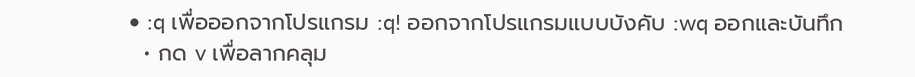• :q เพื่อออกจากโปรแกรม :q! ออกจากโปรแกรมแบบบังคับ :wq ออกและบันทึก
  • กด v เพื่อลากคลุม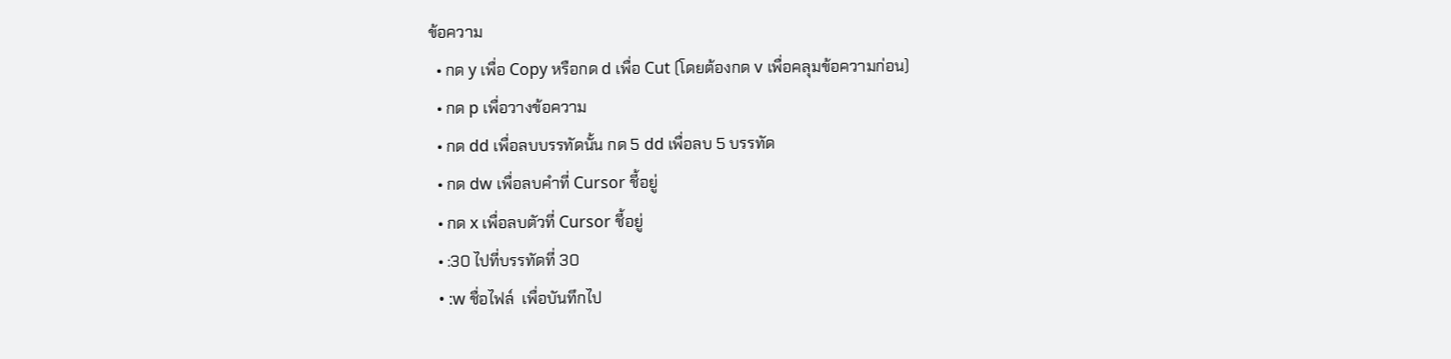ข้อความ
  • กด y เพื่อ Copy หรือกด d เพื่อ Cut (โดยต้องกด v เพื่อคลุมข้อความก่อน)
  • กด p เพื่อวางข้อความ
  • กด dd เพื่อลบบรรทัดนั้น กด 5 dd เพื่อลบ 5 บรรทัด
  • กด dw เพื่อลบคำที่ Cursor ชี้อยู่
  • กด x เพื่อลบตัวที่ Cursor ชี้อยู่
  • :30 ไปที่บรรทัดที่ 30
  • :w ชื่อไฟล์  เพื่อบันทึกไป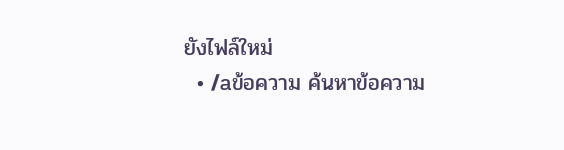ยังไฟล์ใหม่
  • /aข้อความ ค้นหาข้อความ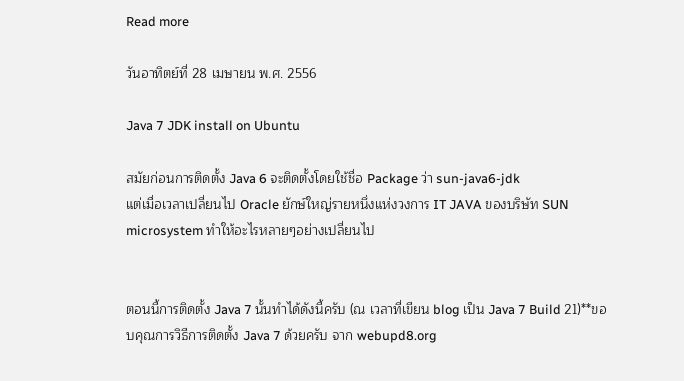Read more

วันอาทิตย์ที่ 28 เมษายน พ.ศ. 2556

Java 7 JDK install on Ubuntu

สมัยก่อนการติดตั้ง Java 6 จะติดตั้งโดยใช้ชื่อ Package ว่า sun-java6-jdk
แต่เมื่อเวลาเปลี่ยนไป Oracle ยักษ์ใหญ่รายหนึ่งแห่งวงการ IT JAVA ของบริษัท SUN microsystem ทำให้อะไรหลายๆอย่างเปลี่ยนไป


ตอนนี้การติดตั้ง Java 7 นั้นทำได้ดังนี้ครับ (ณ เวลาที่เขียน blog เป็น Java 7 Build 21)**ขอบคุณการวิธีการติดตั้ง Java 7 ด้วยครับ จาก webupd8.org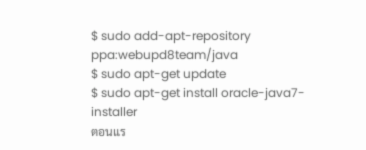$ sudo add-apt-repository ppa:webupd8team/java
$ sudo apt-get update
$ sudo apt-get install oracle-java7-installer
ตอนแร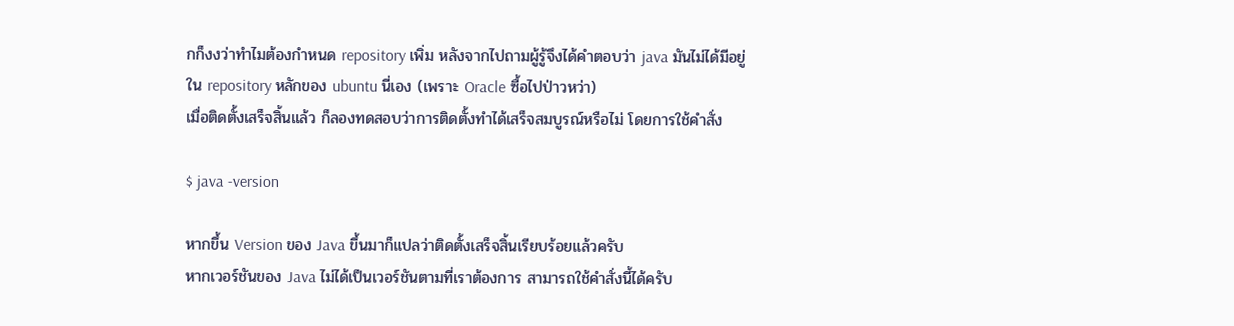กก็งงว่าทำไมต้องกำหนด repository เพิ่ม หลังจากไปถามผู้รู้จึงได้คำตอบว่า java มันไม่ได้มีอยู่ใน repository หลักของ ubuntu นี่เอง (เพราะ Oracle ซื้อไปป่าวหว่า)
เมื่อติดตั้งเสร็จสิ้นแล้ว ก็ลองทดสอบว่าการติดตั้งทำได้เสร็จสมบูรณ์หรือไม่ โดยการใช้คำสั่ง

$ java -version

หากขึ้น Version ของ Java ขึ้นมาก็แปลว่าติดตั้งเสร็จสิ้นเรียบร้อยแล้วครับ
หากเวอร์ชันของ Java ไม่ได้เป็นเวอร์ชันตามที่เราต้องการ สามารถใช้คำสั่งนี้ได้ครับ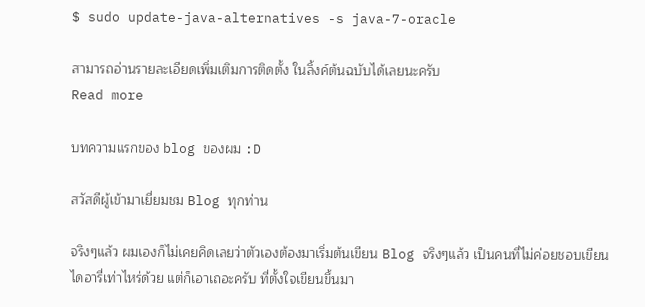$ sudo update-java-alternatives -s java-7-oracle

สามารถอ่านรายละเอียดเพิ่มเติมการติดตั้ง ในลิ้งค์ต้นฉบับได้เลยนะครับ
Read more

บทความแรกของ blog ของผม :D

สวัสดีผู้เข้ามาเยี่ยมชม Blog ทุกท่าน

จริงๆแล้ว ผมเองก็ไม่เคยคิดเลยว่าตัวเองต้องมาเริ่มต้นเขียน Blog จริงๆแล้ว เป็นคนที่ไม่ค่อยชอบเขียนไดอารี่เท่าไหร่ด้วย แต่ก็เอาเถอะครับ ที่ตั้งใจเขียนขึ้นมา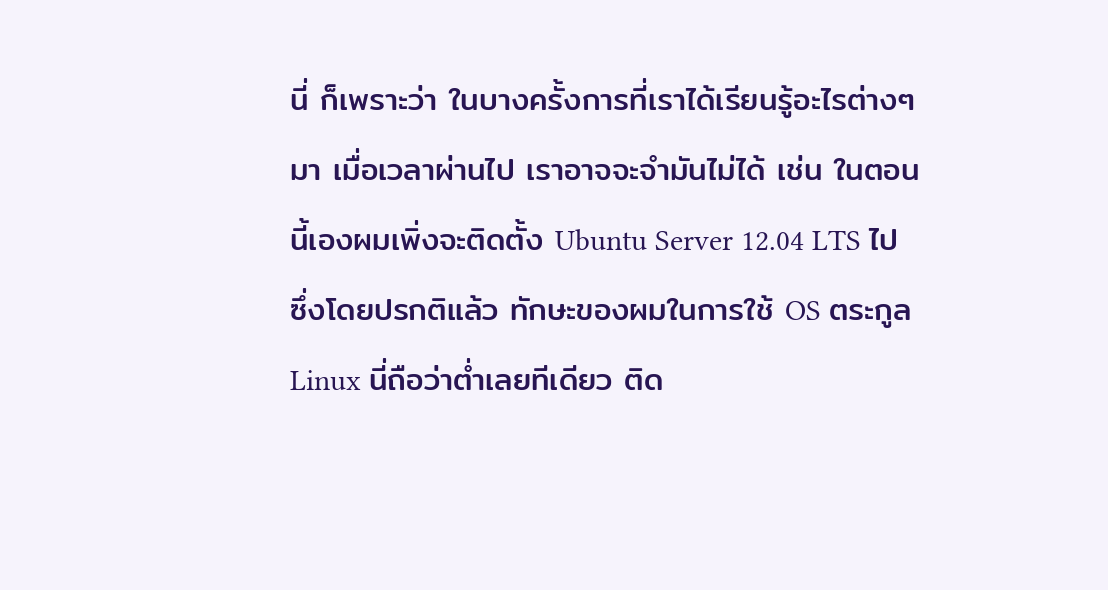นี่ ก็เพราะว่า ในบางครั้งการที่เราได้เรียนรู้อะไรต่างๆมา เมื่อเวลาผ่านไป เราอาจจะจำมันไม่ได้ เช่น ในตอนนี้เองผมเพิ่งจะติดตั้ง Ubuntu Server 12.04 LTS ไป ซึ่งโดยปรกติแล้ว ทักษะของผมในการใช้ OS ตระกูล Linux นี่ถือว่าต่ำเลยทีเดียว ติด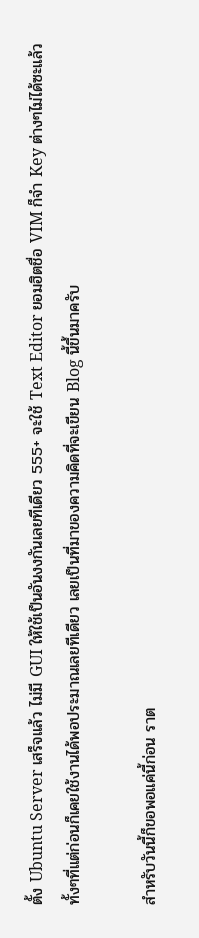ตั้ง Ubuntu Server เสร็จแล้ว ไม่มี GUI ให้ใช้เป็นอันงงกันเลยทีเดียว 555+ จะใช้ Text Editor ยอมฮิตชื่อ VIM ก็จำ Key ต่างๆไม่ได้ซะแล้ว ทั้งๆที่แต่ก่อนก็เคยใช้งานได้พอประมาณเลยทีเดียว เลยเป็นที่มาของความคิดที่จะเขียน Blog นี้ขึ้นมาครับ

สำหรับวันนี้ก็ขอพอแค่นี้ก่อน ราต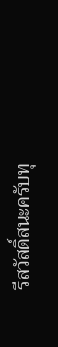รีสวัสดิ์สนะครับทุ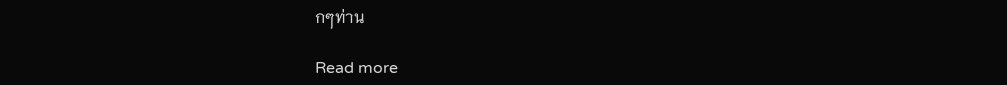กๆท่าน

Read more